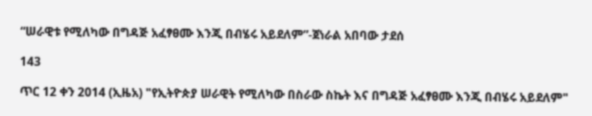“ሠራዊቱ የሚለካው በግዳጅ አፈፃፀሙ እንጂ በብሄሩ አይደለም”-ጀነራል አበባው ታደሰ

143

ጥር 12 ቀን 2014 (ኢዜአ) "የኢትዮጵያ ሠራዊት የሚለካው በስራው ስኬት እና በግዳጅ አፈፃፀሙ እንጂ በብሄሩ አይደለም"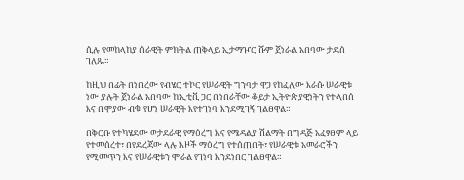ሲሉ የመከላከያ ሰራዊት ምክትል ጠቅላይ ኢታማዦር ሹም ጀነራል አበባው ታደሰ ገለጹ።

ከዚህ በፊት በነበረው የብሄር ተኮር የሠራዊት ግንባታ ዋጋ የከፈለው እራሱ ሠራዊቱ ነው ያሉት ጀነራል አበባው ከኢቲቪ ጋር በነበራቸው ቆይታ ኢትዮጵያዊነትን የተላበሰ እና በሞያው ብቁ የሆነ ሠራዊት እየተገነባ እንደሚገኝ ገልፀዋል።

በቅርቡ የተካሄደው ወታደራዊ የማዕረግ እና የሜዳልያ ሽልማት በግዳጅ አፈፃፀም ላይ የተመሰረተ፣ በየደረጃው ላሉ እዞች ማዕረግ የተሰጠበት፣ የሠራዊቱ አመራሮችን የሚመጥን እና የሠራዊቱን ሞራል የገነባ እንደነበር ገልፀዋል።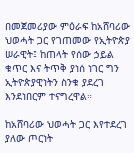በመጀመሪያው ምዕራፍ ከአሸባሪው ህወሓት ጋር የገጠመው የኢትዮጵያ ሠራዊት፤ ከጠላት የሰው ኃይል ቁጥር እና ትጥቅ ያነሰ ነገር ግን ኢትዮጵያዊነትን ስንቁ ያደረገ እንደነበርም ተናግረዋል።

ከአሸባሪው ህወሓት ጋር እየተደረገ ያለው ጦርነት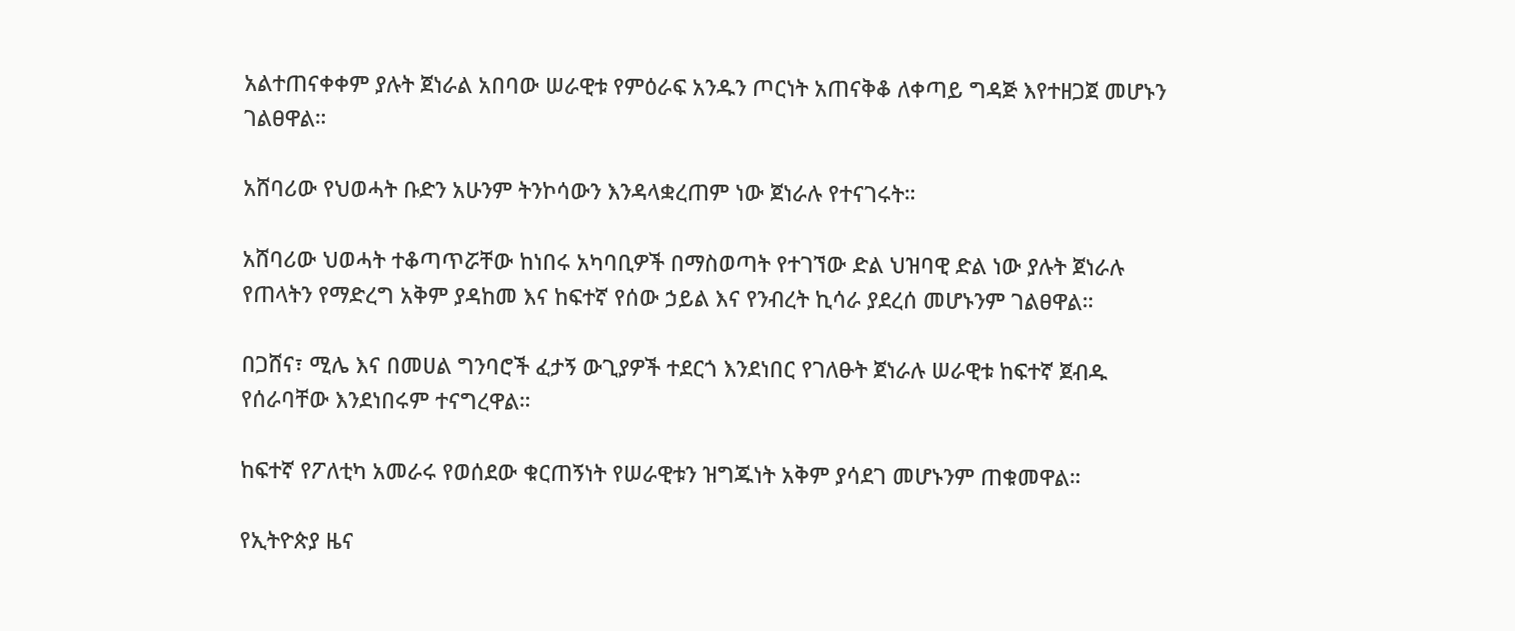አልተጠናቀቀም ያሉት ጀነራል አበባው ሠራዊቱ የምዕራፍ አንዱን ጦርነት አጠናቅቆ ለቀጣይ ግዳጅ እየተዘጋጀ መሆኑን ገልፀዋል።

አሸባሪው የህወሓት ቡድን አሁንም ትንኮሳውን እንዳላቋረጠም ነው ጀነራሉ የተናገሩት።

አሸባሪው ህወሓት ተቆጣጥሯቸው ከነበሩ አካባቢዎች በማስወጣት የተገኘው ድል ህዝባዊ ድል ነው ያሉት ጀነራሉ የጠላትን የማድረግ አቅም ያዳከመ እና ከፍተኛ የሰው ኃይል እና የንብረት ኪሳራ ያደረሰ መሆኑንም ገልፀዋል።

በጋሸና፣ ሚሌ እና በመሀል ግንባሮች ፈታኝ ውጊያዎች ተደርጎ እንደነበር የገለፁት ጀነራሉ ሠራዊቱ ከፍተኛ ጀብዱ የሰራባቸው እንደነበሩም ተናግረዋል።

ከፍተኛ የፖለቲካ አመራሩ የወሰደው ቁርጠኝነት የሠራዊቱን ዝግጁነት አቅም ያሳደገ መሆኑንም ጠቁመዋል።

የኢትዮጵያ ዜና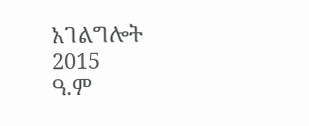አገልግሎት
2015
ዓ.ም